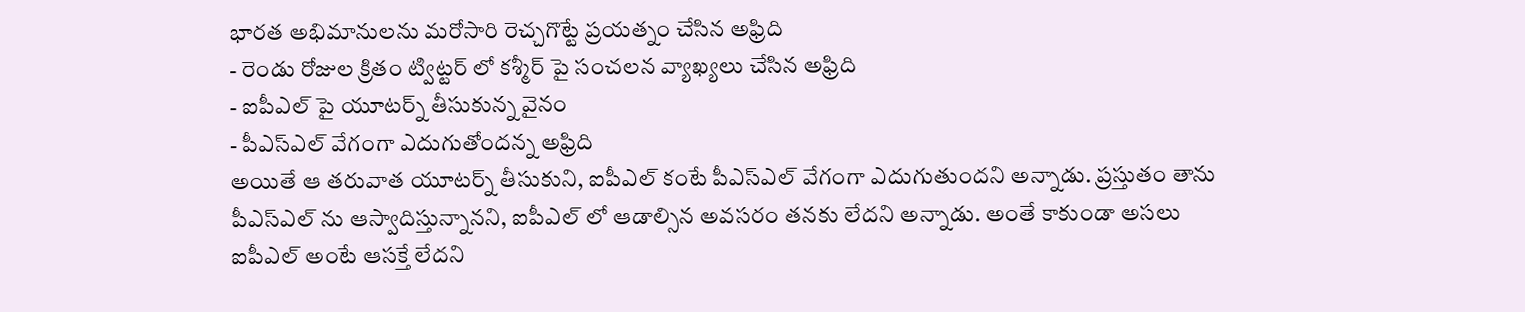భారత అభిమానులను మరోసారి రెచ్చగొట్టే ప్రయత్నం చేసిన అఫ్రిది
- రెండు రోజుల క్రితం ట్విట్టర్ లో కశ్మీర్ పై సంచలన వ్యాఖ్యలు చేసిన అఫ్రిది
- ఐపీఎల్ పై యూటర్న్ తీసుకున్న వైనం
- పీఎస్ఎల్ వేగంగా ఎదుగుతోందన్న అఫ్రిది
అయితే ఆ తరువాత యూటర్న్ తీసుకుని, ఐపీఎల్ కంటే పీఎస్ఎల్ వేగంగా ఎదుగుతుందని అన్నాడు. ప్రస్తుతం తాను పీఎస్ఎల్ ను ఆస్వాదిస్తున్నానని, ఐపీఎల్ లో ఆడాల్సిన అవసరం తనకు లేదని అన్నాడు. అంతే కాకుండా అసలు ఐపీఎల్ అంటే ఆసక్తే లేదని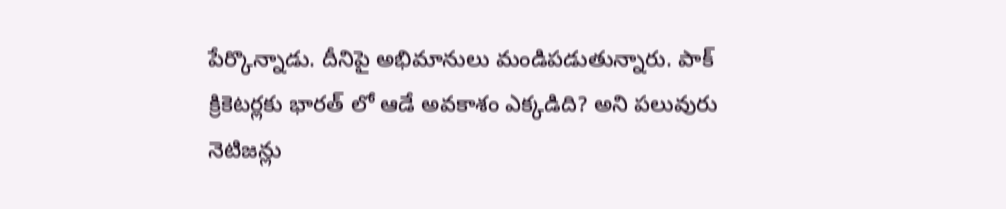పేర్కొన్నాడు. దీనిపై అభిమానులు మండిపడుతున్నారు. పాక్ క్రికెటర్లకు భారత్ లో ఆడే అవకాశం ఎక్కడిది? అని పలువురు నెటిజన్లు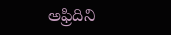అఫ్రిదిని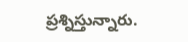ప్రశ్నిస్తున్నారు.